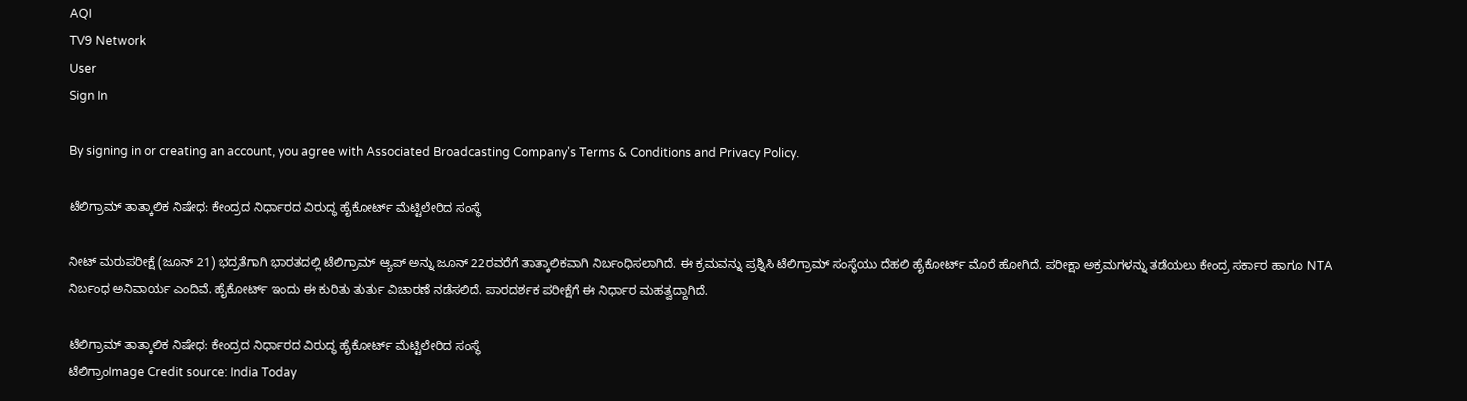AQI
TV9 Network
User
Sign In

By signing in or creating an account, you agree with Associated Broadcasting Company's Terms & Conditions and Privacy Policy.

ಟೆಲಿಗ್ರಾಮ್ ತಾತ್ಕಾಲಿಕ ನಿಷೇಧ: ಕೇಂದ್ರದ ನಿರ್ಧಾರದ ವಿರುದ್ಧ ಹೈಕೋರ್ಟ್ ಮೆಟ್ಟಿಲೇರಿದ ಸಂಸ್ಥೆ

ನೀಟ್ ಮರುಪರೀಕ್ಷೆ (ಜೂನ್ 21) ಭದ್ರತೆಗಾಗಿ ಭಾರತದಲ್ಲಿ ಟೆಲಿಗ್ರಾಮ್ ಆ್ಯಪ್ ಅನ್ನು ಜೂನ್ 22ರವರೆಗೆ ತಾತ್ಕಾಲಿಕವಾಗಿ ನಿರ್ಬಂಧಿಸಲಾಗಿದೆ. ಈ ಕ್ರಮವನ್ನು ಪ್ರಶ್ನಿಸಿ ಟೆಲಿಗ್ರಾಮ್ ಸಂಸ್ಥೆಯು ದೆಹಲಿ ಹೈಕೋರ್ಟ್ ಮೊರೆ ಹೋಗಿದೆ. ಪರೀಕ್ಷಾ ಅಕ್ರಮಗಳನ್ನು ತಡೆಯಲು ಕೇಂದ್ರ ಸರ್ಕಾರ ಹಾಗೂ NTA ನಿರ್ಬಂಧ ಅನಿವಾರ್ಯ ಎಂದಿವೆ. ಹೈಕೋರ್ಟ್ ಇಂದು ಈ ಕುರಿತು ತುರ್ತು ವಿಚಾರಣೆ ನಡೆಸಲಿದೆ. ಪಾರದರ್ಶಕ ಪರೀಕ್ಷೆಗೆ ಈ ನಿರ್ಧಾರ ಮಹತ್ವದ್ದಾಗಿದೆ.

ಟೆಲಿಗ್ರಾಮ್ ತಾತ್ಕಾಲಿಕ ನಿಷೇಧ: ಕೇಂದ್ರದ ನಿರ್ಧಾರದ ವಿರುದ್ಧ ಹೈಕೋರ್ಟ್ ಮೆಟ್ಟಿಲೇರಿದ ಸಂಸ್ಥೆ
ಟೆಲಿಗ್ರಾಂImage Credit source: India Today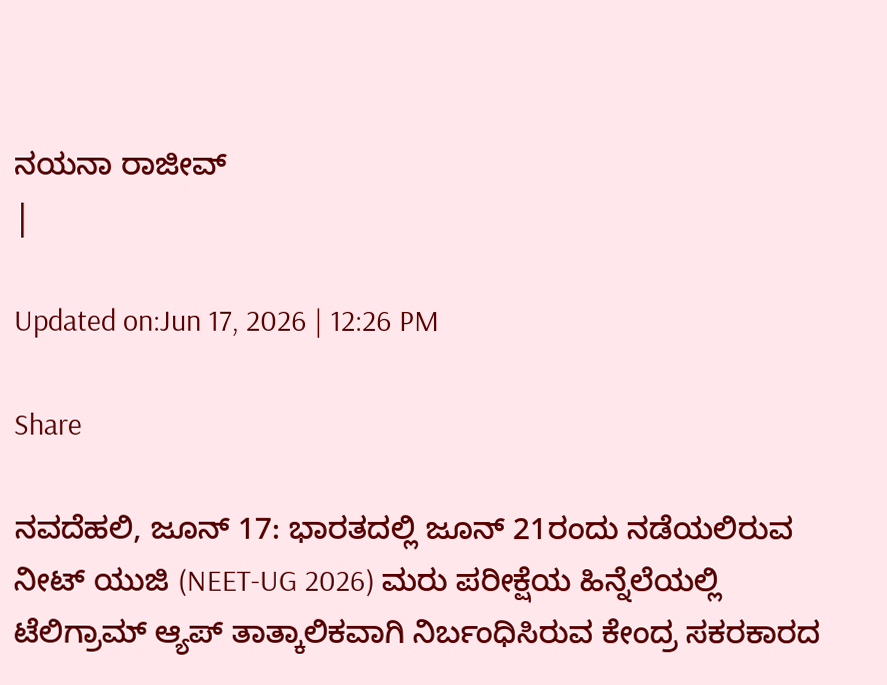ನಯನಾ ರಾಜೀವ್
|

Updated on:Jun 17, 2026 | 12:26 PM

Share

ನವದೆಹಲಿ, ಜೂನ್ 17: ಭಾರತದಲ್ಲಿ ಜೂನ್ 21ರಂದು ನಡೆಯಲಿರುವ ನೀಟ್ ಯುಜಿ (NEET-UG 2026) ಮರು ಪರೀಕ್ಷೆಯ ಹಿನ್ನೆಲೆಯಲ್ಲಿ ಟೆಲಿಗ್ರಾಮ್ ಆ್ಯಪ್ ತಾತ್ಕಾಲಿಕವಾಗಿ ನಿರ್ಬಂಧಿಸಿರುವ ಕೇಂದ್ರ ಸಕರಕಾರದ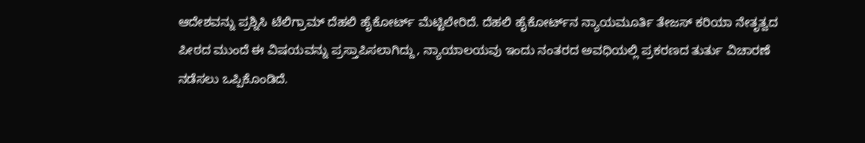ಆದೇಶವನ್ನು ಪ್ರಶ್ನಿಸಿ ಟೆಲಿಗ್ರಾಮ್ ದೆಹಲಿ ಹೈಕೋರ್ಟ್ ಮೆಟ್ಟಿಲೇರಿದೆ. ದೆಹಲಿ ಹೈಕೋರ್ಟ್‌ನ ನ್ಯಾಯಮೂರ್ತಿ ತೇಜಸ್ ಕರಿಯಾ ನೇತೃತ್ವದ ಪೀಠದ ಮುಂದೆ ಈ ವಿಷಯವನ್ನು ಪ್ರಸ್ತಾಪಿಸಲಾಗಿದ್ದು, ನ್ಯಾಯಾಲಯವು ಇಂದು ನಂತರದ ಅವಧಿಯಲ್ಲಿ ಪ್ರಕರಣದ ತುರ್ತು ವಿಚಾರಣೆ ನಡೆಸಲು ಒಪ್ಪಿಕೊಂಡಿದೆ.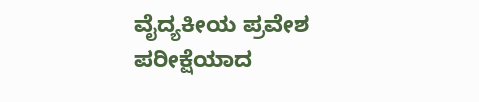ವೈದ್ಯಕೀಯ ಪ್ರವೇಶ ಪರೀಕ್ಷೆಯಾದ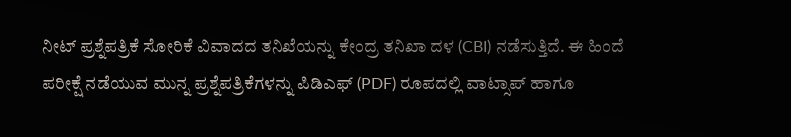ನೀಟ್ ಪ್ರಶ್ನೆಪತ್ರಿಕೆ ಸೋರಿಕೆ ವಿವಾದದ ತನಿಖೆಯನ್ನು ಕೇಂದ್ರ ತನಿಖಾ ದಳ (CBI) ನಡೆಸುತ್ತಿದೆ. ಈ ಹಿಂದೆ ಪರೀಕ್ಷೆ ನಡೆಯುವ ಮುನ್ನ ಪ್ರಶ್ನೆಪತ್ರಿಕೆಗಳನ್ನು ಪಿಡಿಎಫ್ (PDF) ರೂಪದಲ್ಲಿ ವಾಟ್ಸಾಪ್ ಹಾಗೂ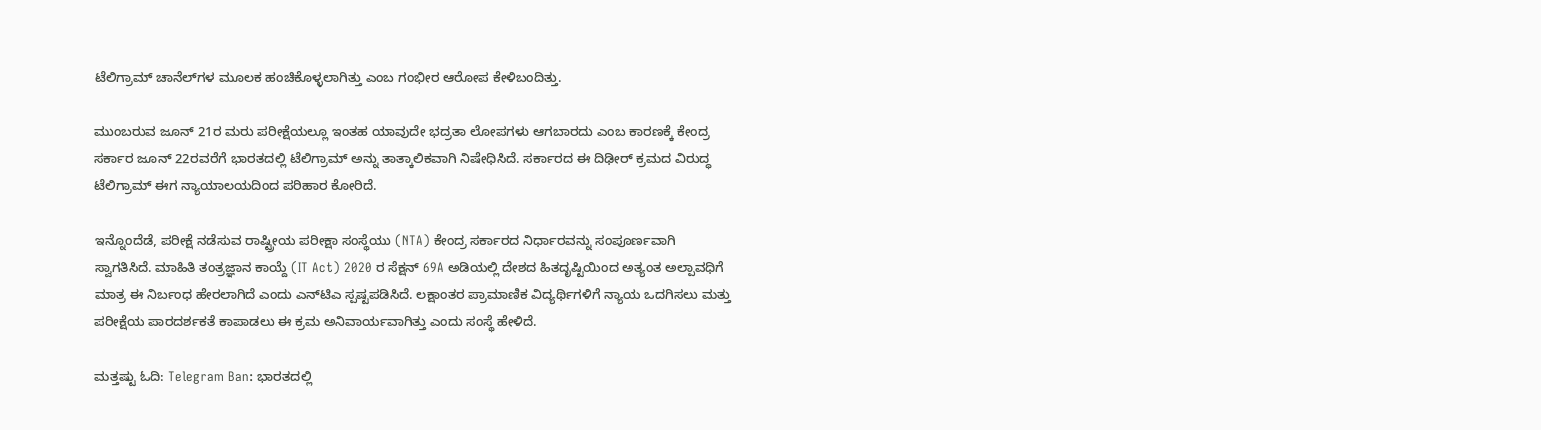ಟೆಲಿಗ್ರಾಮ್ ಚಾನೆಲ್‌ಗಳ ಮೂಲಕ ಹಂಚಿಕೊಳ್ಳಲಾಗಿತ್ತು ಎಂಬ ಗಂಭೀರ ಆರೋಪ ಕೇಳಿಬಂದಿತ್ತು.

ಮುಂಬರುವ ಜೂನ್ 21ರ ಮರು ಪರೀಕ್ಷೆಯಲ್ಲೂ ಇಂತಹ ಯಾವುದೇ ಭದ್ರತಾ ಲೋಪಗಳು ಆಗಬಾರದು ಎಂಬ ಕಾರಣಕ್ಕೆ ಕೇಂದ್ರ ಸರ್ಕಾರ ಜೂನ್ 22ರವರೆಗೆ ಭಾರತದಲ್ಲಿ ಟೆಲಿಗ್ರಾಮ್ ಅನ್ನು ತಾತ್ಕಾಲಿಕವಾಗಿ ನಿಷೇಧಿಸಿದೆ. ಸರ್ಕಾರದ ಈ ದಿಢೀರ್ ಕ್ರಮದ ವಿರುದ್ಧ ಟೆಲಿಗ್ರಾಮ್ ಈಗ ನ್ಯಾಯಾಲಯದಿಂದ ಪರಿಹಾರ ಕೋರಿದೆ.

ಇನ್ನೊಂದೆಡೆ, ಪರೀಕ್ಷೆ ನಡೆಸುವ ರಾಷ್ಟ್ರೀಯ ಪರೀಕ್ಷಾ ಸಂಸ್ಥೆಯು (NTA) ಕೇಂದ್ರ ಸರ್ಕಾರದ ನಿರ್ಧಾರವನ್ನು ಸಂಪೂರ್ಣವಾಗಿ ಸ್ವಾಗತಿಸಿದೆ. ಮಾಹಿತಿ ತಂತ್ರಜ್ಞಾನ ಕಾಯ್ದೆ (IT Act) 2020 ರ ಸೆಕ್ಷನ್ 69A ಅಡಿಯಲ್ಲಿ ದೇಶದ ಹಿತದೃಷ್ಟಿಯಿಂದ ಅತ್ಯಂತ ಅಲ್ಪಾವಧಿಗೆ ಮಾತ್ರ ಈ ನಿರ್ಬಂಧ ಹೇರಲಾಗಿದೆ ಎಂದು ಎನ್‌ಟಿಎ ಸ್ಪಷ್ಟಪಡಿಸಿದೆ. ಲಕ್ಷಾಂತರ ಪ್ರಾಮಾಣಿಕ ವಿದ್ಯರ್ಥಿಗಳಿಗೆ ನ್ಯಾಯ ಒದಗಿಸಲು ಮತ್ತು ಪರೀಕ್ಷೆಯ ಪಾರದರ್ಶಕತೆ ಕಾಪಾಡಲು ಈ ಕ್ರಮ ಅನಿವಾರ್ಯವಾಗಿತ್ತು ಎಂದು ಸಂಸ್ಥೆ ಹೇಳಿದೆ.

ಮತ್ತಷ್ಟು ಓದಿ: Telegram Ban: ಭಾರತದಲ್ಲಿ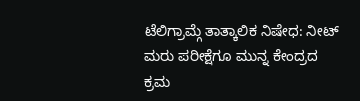ಟೆಲಿಗ್ರಾಮ್ಗೆ ತಾತ್ಕಾಲಿಕ ನಿಷೇಧ: ನೀಟ್ ಮರು ಪರೀಕ್ಷೆಗೂ ಮುನ್ನ ಕೇಂದ್ರದ ಕ್ರಮ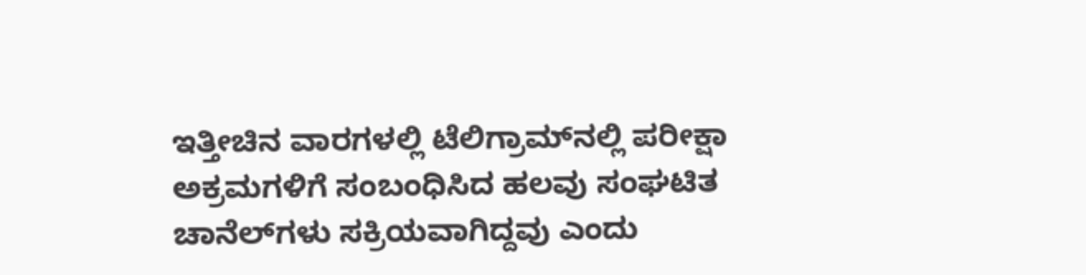ಇತ್ತೀಚಿನ ವಾರಗಳಲ್ಲಿ ಟೆಲಿಗ್ರಾಮ್‌ನಲ್ಲಿ ಪರೀಕ್ಷಾ ಅಕ್ರಮಗಳಿಗೆ ಸಂಬಂಧಿಸಿದ ಹಲವು ಸಂಘಟಿತ ಚಾನೆಲ್‌ಗಳು ಸಕ್ರಿಯವಾಗಿದ್ದವು ಎಂದು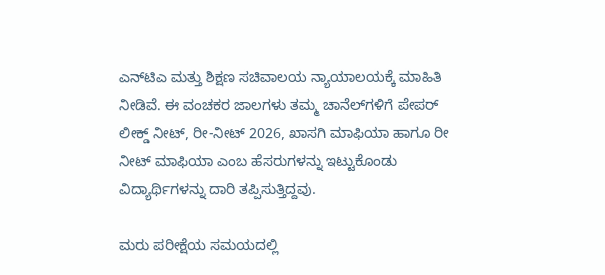ಎನ್‌ಟಿಎ ಮತ್ತು ಶಿಕ್ಷಣ ಸಚಿವಾಲಯ ನ್ಯಾಯಾಲಯಕ್ಕೆ ಮಾಹಿತಿ ನೀಡಿವೆ. ಈ ವಂಚಕರ ಜಾಲಗಳು ತಮ್ಮ ಚಾನೆಲ್‌ಗಳಿಗೆ ಪೇಪರ್ ಲೀಕ್ಡ್ ನೀಟ್, ರೀ-ನೀಟ್ 2026, ಖಾಸಗಿ ಮಾಫಿಯಾ ಹಾಗೂ ರೀ ನೀಟ್ ಮಾಫಿಯಾ ಎಂಬ ಹೆಸರುಗಳನ್ನು ಇಟ್ಟುಕೊಂಡು ವಿದ್ಯಾರ್ಥಿಗಳನ್ನು ದಾರಿ ತಪ್ಪಿಸುತ್ತಿದ್ದವು.

ಮರು ಪರೀಕ್ಷೆಯ ಸಮಯದಲ್ಲಿ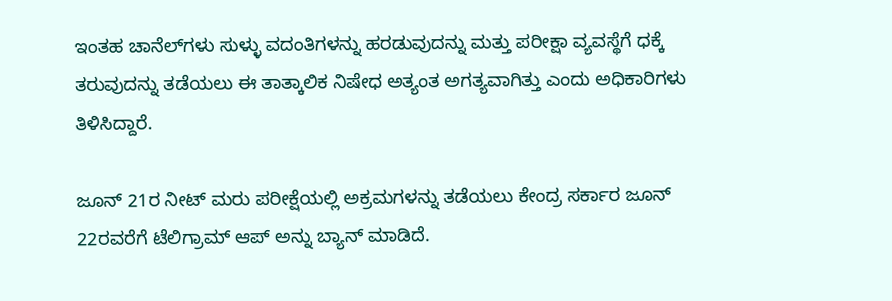ಇಂತಹ ಚಾನೆಲ್‌ಗಳು ಸುಳ್ಳು ವದಂತಿಗಳನ್ನು ಹರಡುವುದನ್ನು ಮತ್ತು ಪರೀಕ್ಷಾ ವ್ಯವಸ್ಥೆಗೆ ಧಕ್ಕೆ ತರುವುದನ್ನು ತಡೆಯಲು ಈ ತಾತ್ಕಾಲಿಕ ನಿಷೇಧ ಅತ್ಯಂತ ಅಗತ್ಯವಾಗಿತ್ತು ಎಂದು ಅಧಿಕಾರಿಗಳು ತಿಳಿಸಿದ್ದಾರೆ.

ಜೂನ್ 21ರ ನೀಟ್ ಮರು ಪರೀಕ್ಷೆಯಲ್ಲಿ ಅಕ್ರಮಗಳನ್ನು ತಡೆಯಲು ಕೇಂದ್ರ ಸರ್ಕಾರ ಜೂನ್ 22ರವರೆಗೆ ಟೆಲಿಗ್ರಾಮ್ ಆಪ್ ಅನ್ನು ಬ್ಯಾನ್ ಮಾಡಿದೆ.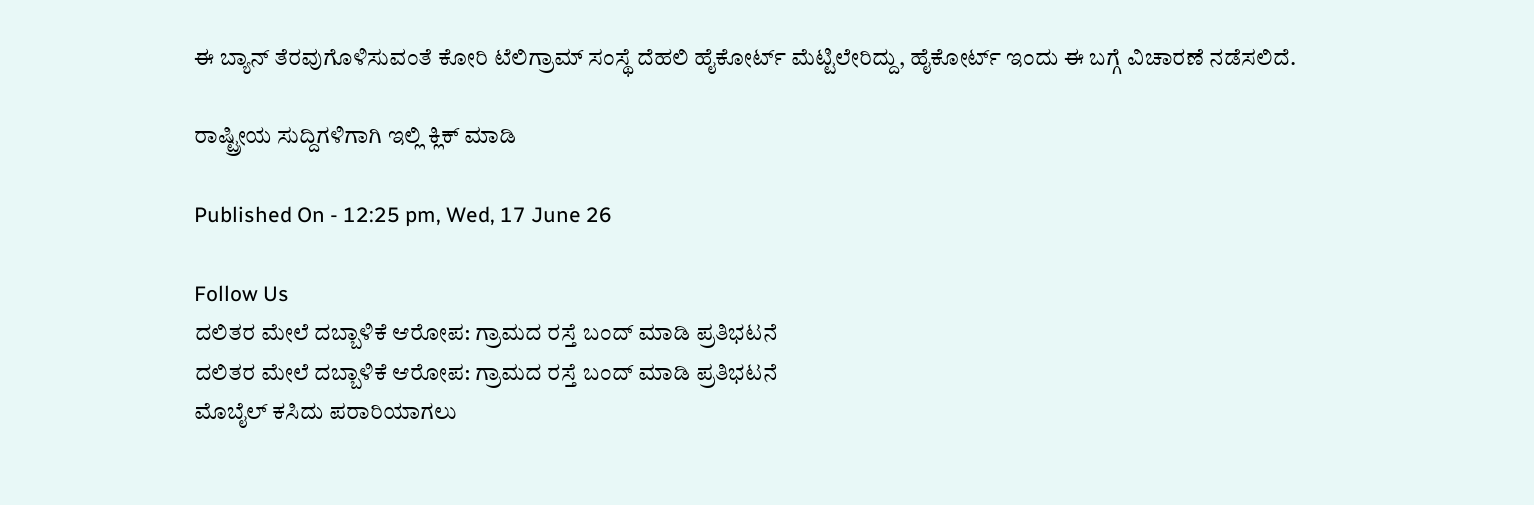ಈ ಬ್ಯಾನ್ ತೆರವುಗೊಳಿಸುವಂತೆ ಕೋರಿ ಟೆಲಿಗ್ರಾಮ್ ಸಂಸ್ಥೆ ದೆಹಲಿ ಹೈಕೋರ್ಟ್ ಮೆಟ್ಟಿಲೇರಿದ್ದು, ಹೈಕೋರ್ಟ್ ಇಂದು ಈ ಬಗ್ಗೆ ವಿಚಾರಣೆ ನಡೆಸಲಿದೆ.

ರಾಷ್ಟ್ರೀಯ ಸುದ್ದಿಗಳಿಗಾಗಿ ಇಲ್ಲಿ ಕ್ಲಿಕ್ ಮಾಡಿ

Published On - 12:25 pm, Wed, 17 June 26

Follow Us
ದಲಿತರ ಮೇಲೆ ದಬ್ಬಾಳಿಕೆ ಆರೋಪ: ಗ್ರಾಮದ ರಸ್ತೆ ಬಂದ್ ಮಾಡಿ ಪ್ರತಿಭಟನೆ
ದಲಿತರ ಮೇಲೆ ದಬ್ಬಾಳಿಕೆ ಆರೋಪ: ಗ್ರಾಮದ ರಸ್ತೆ ಬಂದ್ ಮಾಡಿ ಪ್ರತಿಭಟನೆ
ಮೊಬೈಲ್ ಕಸಿದು ಪರಾರಿಯಾಗಲು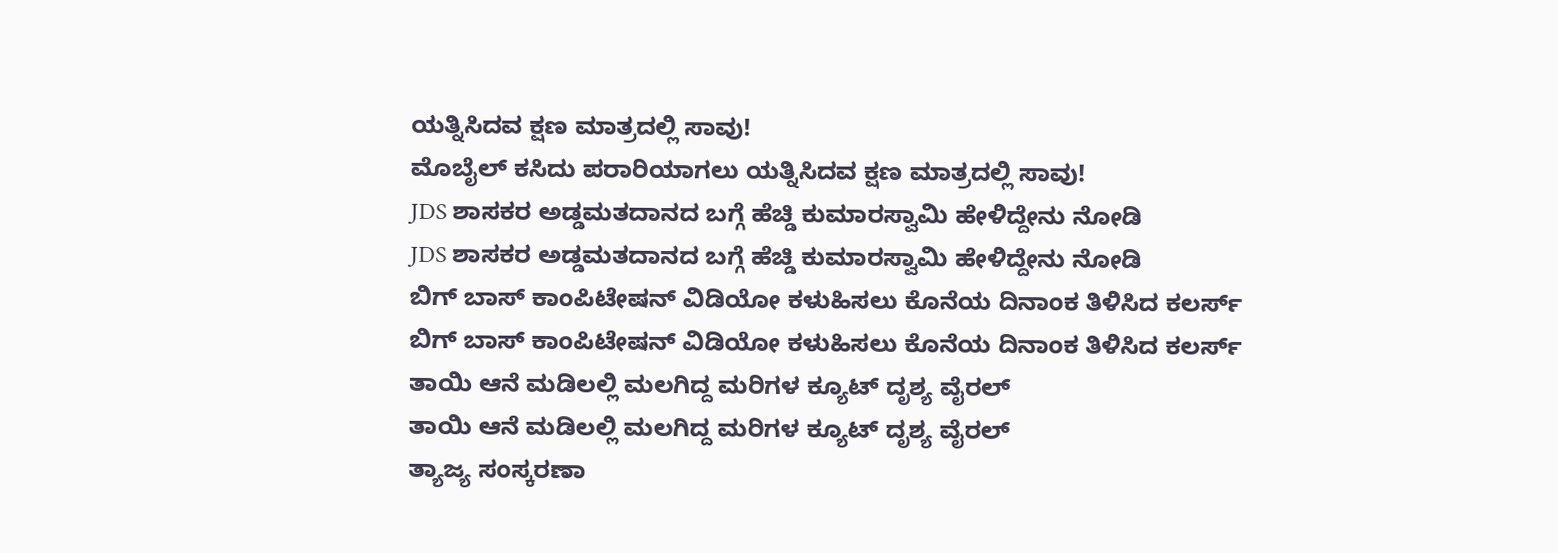ಯತ್ನಿಸಿದವ‌ ಕ್ಷಣ ಮಾತ್ರದಲ್ಲಿ ಸಾವು!
ಮೊಬೈಲ್ ಕಸಿದು ಪರಾರಿಯಾಗಲು ಯತ್ನಿಸಿದವ‌ ಕ್ಷಣ ಮಾತ್ರದಲ್ಲಿ ಸಾವು!
JDS ಶಾಸಕರ ಅಡ್ಡಮತದಾನದ ಬಗ್ಗೆ ಹೆಚ್ಡಿ ಕುಮಾರಸ್ವಾಮಿ ಹೇಳಿದ್ದೇನು ನೋಡಿ
JDS ಶಾಸಕರ ಅಡ್ಡಮತದಾನದ ಬಗ್ಗೆ ಹೆಚ್ಡಿ ಕುಮಾರಸ್ವಾಮಿ ಹೇಳಿದ್ದೇನು ನೋಡಿ
ಬಿಗ್ ಬಾಸ್ ಕಾಂಪಿಟೇಷನ್ ವಿಡಿಯೋ ಕಳುಹಿಸಲು ಕೊನೆಯ ದಿನಾಂಕ ತಿಳಿಸಿದ ಕಲರ್ಸ್
ಬಿಗ್ ಬಾಸ್ ಕಾಂಪಿಟೇಷನ್ ವಿಡಿಯೋ ಕಳುಹಿಸಲು ಕೊನೆಯ ದಿನಾಂಕ ತಿಳಿಸಿದ ಕಲರ್ಸ್
ತಾಯಿ ಆನೆ ಮಡಿಲಲ್ಲಿ ಮಲಗಿದ್ದ ಮರಿಗಳ ಕ್ಯೂಟ್ ದೃಶ್ಯ ವೈರಲ್
ತಾಯಿ ಆನೆ ಮಡಿಲಲ್ಲಿ ಮಲಗಿದ್ದ ಮರಿಗಳ ಕ್ಯೂಟ್ ದೃಶ್ಯ ವೈರಲ್
ತ್ಯಾಜ್ಯ ಸಂಸ್ಕರಣಾ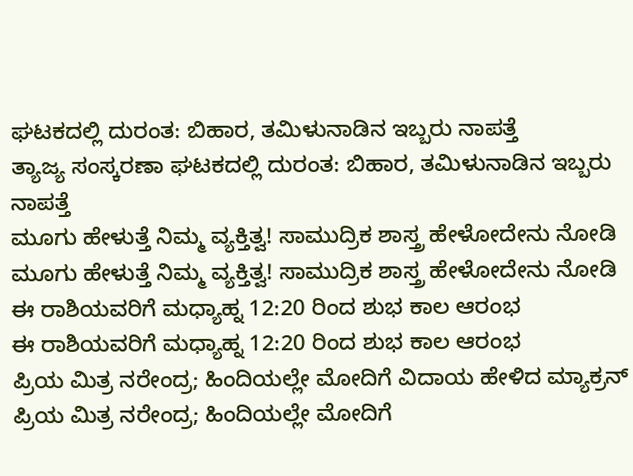ಘಟಕದಲ್ಲಿ ದುರಂತ: ಬಿಹಾರ, ತಮಿಳುನಾಡಿನ ಇಬ್ಬರು ನಾಪತ್ತೆ
ತ್ಯಾಜ್ಯ ಸಂಸ್ಕರಣಾ ಘಟಕದಲ್ಲಿ ದುರಂತ: ಬಿಹಾರ, ತಮಿಳುನಾಡಿನ ಇಬ್ಬರು ನಾಪತ್ತೆ
ಮೂಗು ಹೇಳುತ್ತೆ ನಿಮ್ಮ ವ್ಯಕ್ತಿತ್ವ! ಸಾಮುದ್ರಿಕ ಶಾಸ್ತ್ರ ಹೇಳೋದೇನು ನೋಡಿ
ಮೂಗು ಹೇಳುತ್ತೆ ನಿಮ್ಮ ವ್ಯಕ್ತಿತ್ವ! ಸಾಮುದ್ರಿಕ ಶಾಸ್ತ್ರ ಹೇಳೋದೇನು ನೋಡಿ
ಈ ರಾಶಿಯವರಿಗೆ ಮಧ್ಯಾಹ್ನ 12:20 ರಿಂದ ಶುಭ ಕಾಲ ಆರಂಭ
ಈ ರಾಶಿಯವರಿಗೆ ಮಧ್ಯಾಹ್ನ 12:20 ರಿಂದ ಶುಭ ಕಾಲ ಆರಂಭ
ಪ್ರಿಯ ಮಿತ್ರ ನರೇಂದ್ರ; ಹಿಂದಿಯಲ್ಲೇ ಮೋದಿಗೆ ವಿದಾಯ ಹೇಳಿದ ಮ್ಯಾಕ್ರನ್
ಪ್ರಿಯ ಮಿತ್ರ ನರೇಂದ್ರ; ಹಿಂದಿಯಲ್ಲೇ ಮೋದಿಗೆ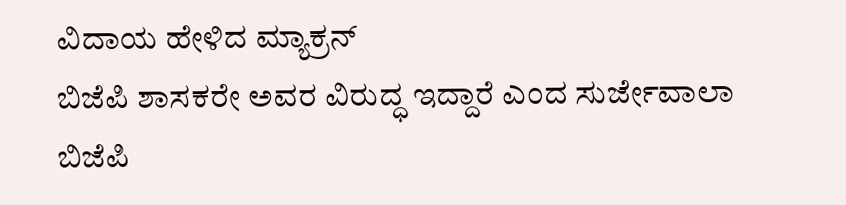ವಿದಾಯ ಹೇಳಿದ ಮ್ಯಾಕ್ರನ್
ಬಿಜೆಪಿ ಶಾಸಕರೇ ಅವರ ವಿರುದ್ಧ ಇದ್ದಾರೆ ಎಂದ ಸುರ್ಜೇವಾಲಾ
ಬಿಜೆಪಿ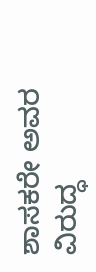ಶಾಸಕರೇ ಅವರ ವಿರುದ್ಧ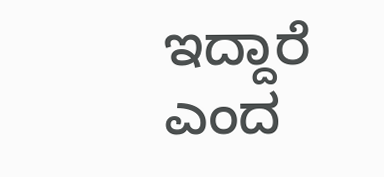ಇದ್ದಾರೆ ಎಂದ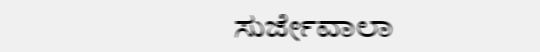ಸುರ್ಜೇವಾಲಾ